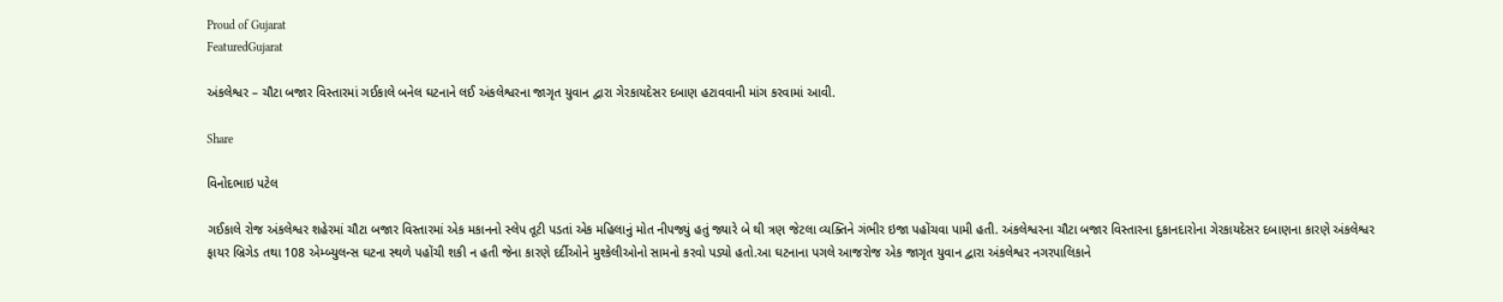Proud of Gujarat
FeaturedGujarat

અંકલેશ્વર – ચૌટા બજાર વિસ્તારમાં ગઈકાલે બનેલ ઘટનાને લઈ અંકલેશ્વરના જાગૃત યુવાન દ્વારા ગેરકાયદેસર દબાણ હટાવવાની માંગ કરવામાં આવી.

Share

વિનોદભાઇ પટેલ

ગઈકાલે રોજ અંકલેશ્વર શહેરમાં ચૌટા બજાર વિસ્તારમાં એક મકાનનો સ્લેપ તૂટી પડતાં એક મહિલાનું મોત નીપજ્યું હતું જ્યારે બે થી ત્રણ જેટલા વ્યક્તિને ગંભીર ઇજા પહોંચવા પામી હતી. અંકલેશ્વરના ચૌટા બજાર વિસ્તારના દુકાનદારોના ગેરકાયદેસર દબાણના કારણે અંકલેશ્વર ફાયર બ્રિગેડ તથા 108 એમ્બ્યુલન્સ ઘટના સ્થળે પહોંચી શકી ન હતી જેના કારણે દર્દીઓને મુશ્કેલીઓનો સામનો કરવો પડ્યો હતો.આ ઘટનાના પગલે આજરોજ એક જાગૃત યુવાન દ્વારા અંકલેશ્વર નગરપાલિકાને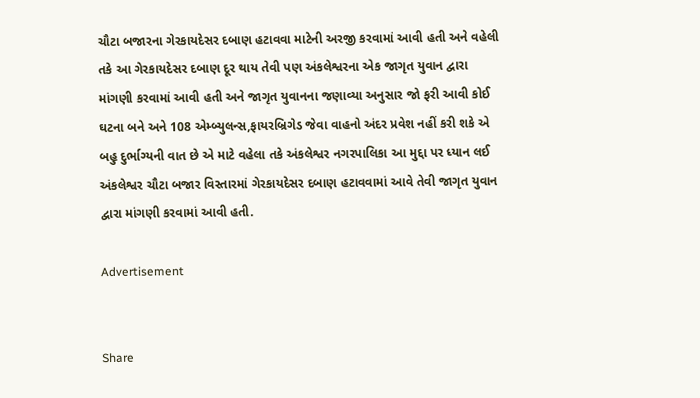ચૌટા બજારના ગેરકાયદેસર દબાણ હટાવવા માટેની અરજી કરવામાં આવી હતી અને વહેલી તકે આ ગેરકાયદેસર દબાણ દૂર થાય તેવી પણ અંકલેશ્વરના એક જાગૃત યુવાન દ્વારા માંગણી કરવામાં આવી હતી અને જાગૃત યુવાનના જણાવ્યા અનુસાર જો ફરી આવી કોઈ ઘટના બને અને 108 એમ્બ્યુલન્સ,ફાયરબ્રિગેડ જેવા વાહનો અંદર પ્રવેશ નહીં કરી શકે એ બહુ દુર્ભાગ્યની વાત છે એ માટે વહેલા તકે અંકલેશ્વર નગરપાલિકા આ મુદ્દા પર ધ્યાન લઈ અંકલેશ્વર ચૌટા બજાર વિસ્તારમાં ગેરકાયદેસર દબાણ હટાવવામાં આવે તેવી જાગૃત યુવાન દ્વારા માંગણી કરવામાં આવી હતી.

Advertisement


Share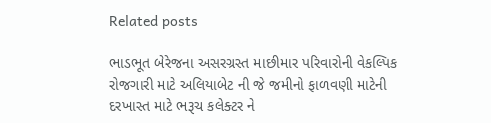Related posts

ભાડભૂત બેરેજના અસરગ્રસ્ત માછીમાર પરિવારોની વેકલ્પિક રોજગારી માટે અલિયાબેટ ની જે જમીનો ફાળવણી માટેની દરખાસ્ત માટે ભરૂચ કલેક્ટર ને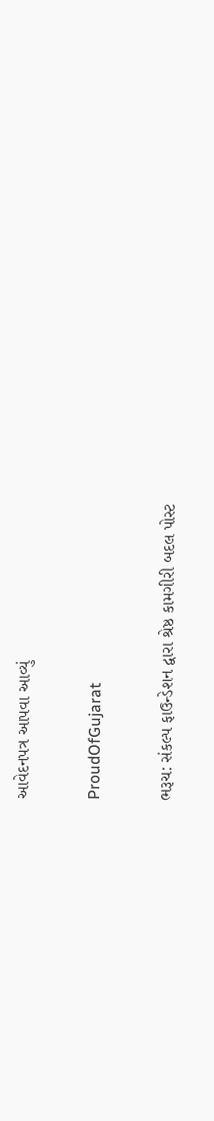આવેદનપત્ર આપવા આવ્યું

ProudOfGujarat

ભરૂચ: સંકલ્પ ફાઉન્ડેશન દ્વારા શ્રેષ્ઠ કામગીરી બદલ પોસ્ટ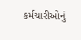કર્મચારીઓનું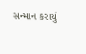સન્માન કરાયું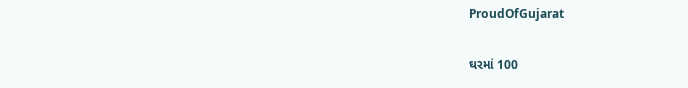ProudOfGujarat

ઘરમાં 100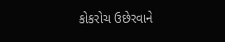કોકરોચ ઉછેરવાને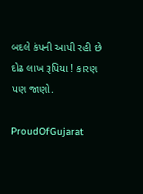બદલે કંપની આપી રહી છે દોઢ લાખ રૂપિયા ! કારણ પણ જાણો.

ProudOfGujarat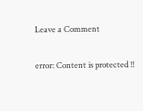Leave a Comment

error: Content is protected !!